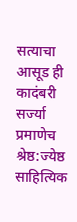सत्याचा आसूड ही कादंबरी सर्ज्या प्रमाणेच श्रेष्ठ:ज्येष्ठ साहित्यिक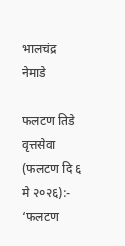भालचंद्र नेमाडे

फलटण तिडे वृत्तसेवा (फलटण दि ६ मे २०२६):-
‘फलटण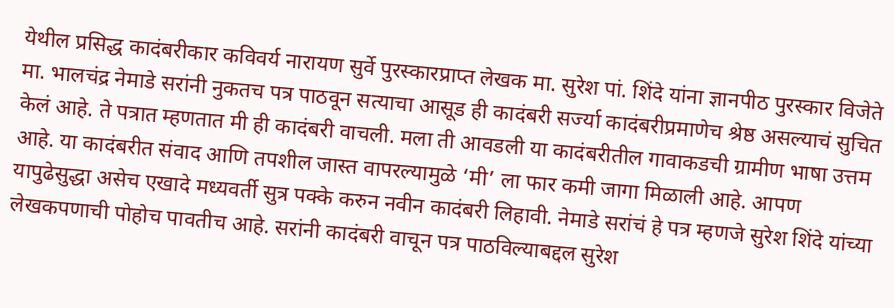येथील प्रसिद्ध कादंबरीकार कविवर्य नारायण सुर्वे पुरस्कारप्राप्त लेखक मा. सुरेश पां. शिंदे यांना ज्ञानपीठ पुरस्कार विजेते मा. भालचंद्र नेमाडे सरांनी नुकतच पत्र पाठवून सत्याचा आसूड ही कादंबरी सर्ज्या कादंबरीप्रमाणेच श्रेष्ठ असल्याचं सुचित केलं आहे. ते पत्रात म्हणतात मी ही कादंबरी वाचली. मला ती आवडली या कादंबरीतील गावाकडची ग्रामीण भाषा उत्तम आहे. या कादंबरीत संवाद आणि तपशील जास्त वापरल्यामुळे ‘मी’ ला फार कमी जागा मिळाली आहे. आपण यापुढेसुद्धा असेच एखादे मध्यवर्ती सुत्र पक्के करुन नवीन कादंबरी लिहावी. नेमाडे सरांचं हे पत्र म्हणजे सुरेश शिंदे यांच्या लेखकपणाची पोहोच पावतीच आहे. सरांनी कादंबरी वाचून पत्र पाठविल्याबद्दल सुरेश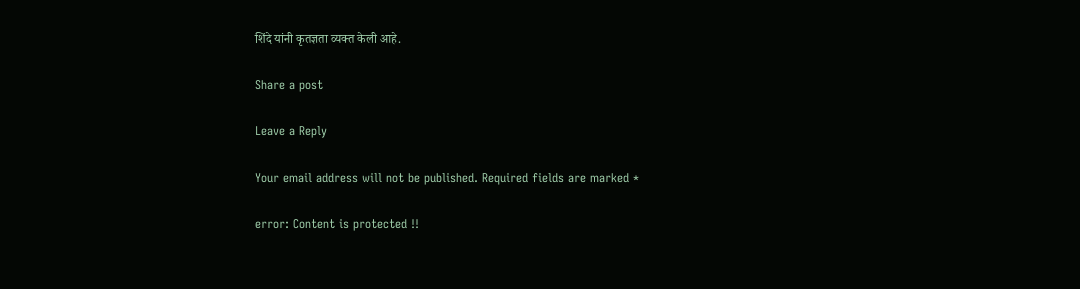शिंदे यांनी कृतज्ञता व्यक्त केली आहे.

Share a post

Leave a Reply

Your email address will not be published. Required fields are marked *

error: Content is protected !!